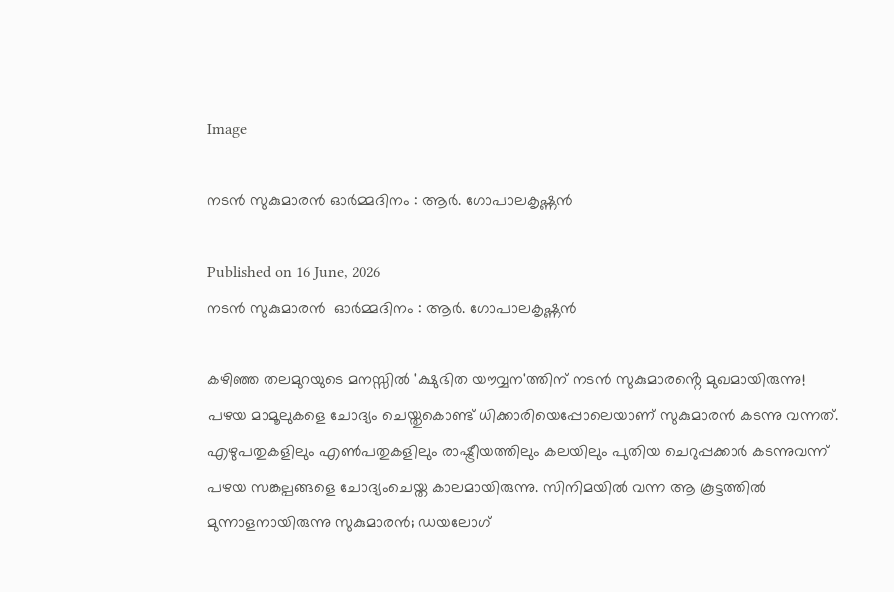Image

നടൻ സുകുമാരൻ ഓർമ്മദിനം : ആർ. ഗോപാലകൃഷ്ണൻ

Published on 16 June, 2026
നടൻ സുകുമാരൻ  ഓർമ്മദിനം : ആർ. ഗോപാലകൃഷ്ണൻ

കഴിഞ്ഞ തലമുറയുടെ മനസ്സിൽ 'ക്ഷുഭിത യൗവ്വന'ത്തിന് നടൻ സുകുമാരൻ്റെ മുഖമായിരുന്നു! പഴയ മാമൂലുകളെ ചോദ്യം ചെയ്തുകൊണ്ട് ധിക്കാരിയെപ്പോലെയാണ് സുകുമാരൻ‍ കടന്നു വന്നത്. എഴുപതുകളിലും എൺപതുകളിലും രാഷ്ട്രീയത്തിലും കലയിലും പുതിയ ചെറുപ്പക്കാർ‍ കടന്നുവന്ന് പഴയ സങ്കല്പങ്ങളെ ചോദ്യംചെയ്ത കാലമായിരുന്നു. സിനിമയിൽ വന്ന ആ കൂട്ടത്തിൽ മുന്നാളനായിരുന്നു സുകുമാരൻ; ഡയലോഗ്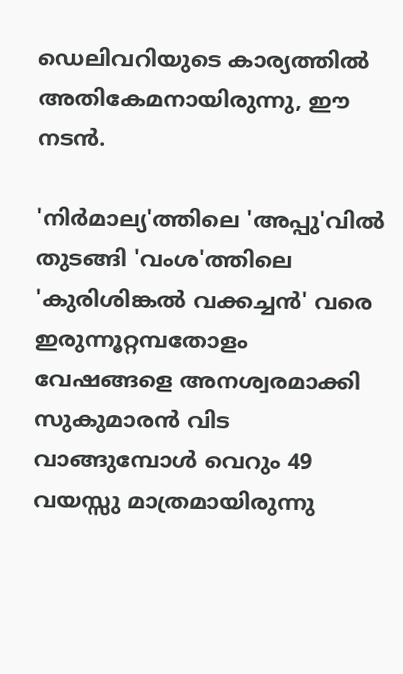ഡെലിവറിയുടെ കാര്യത്തിൽ അതികേമനായിരുന്നു, ഈ നടൻ.

'നിർമാല്യ'ത്തിലെ 'അപ്പു'വിൽ‍ തുടങ്ങി 'വംശ'ത്തിലെ 'കുരിശിങ്കല്‍ വക്കച്ചൻ‍' വരെ ഇരുന്നൂറ്റമ്പതോളം വേഷങ്ങളെ അനശ്വരമാക്കി സുകുമാരൻ വിട വാങ്ങുമ്പോൾ വെറും 49 വയസ്സു മാത്രമായിരുന്നു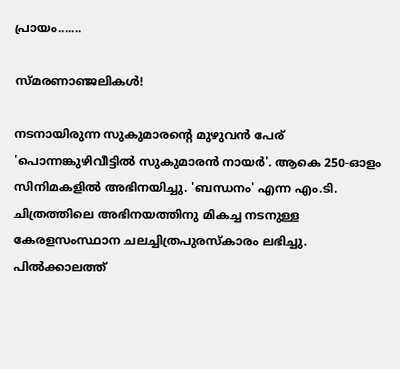പ്രായം.......

സ്മരണാഞ്ജലികൾ!

നടനായിരുന്ന സുകുമാരൻ്റെ മുഴുവൻ പേര് 'പൊന്നങ്കുഴിവീട്ടിൽ സുകുമാരൻ നായർ'. ആകെ 250-ഓളം സിനിമകളിൽ അഭിനയിച്ചു. 'ബന്ധനം' എന്ന എം.ടി. ചിത്രത്തിലെ അഭിനയത്തിനു മികച്ച നടനുള്ള കേരളസംസ്ഥാന ചലച്ചിത്രപുരസ്കാരം ലഭിച്ചു. പിൽക്കാലത്ത്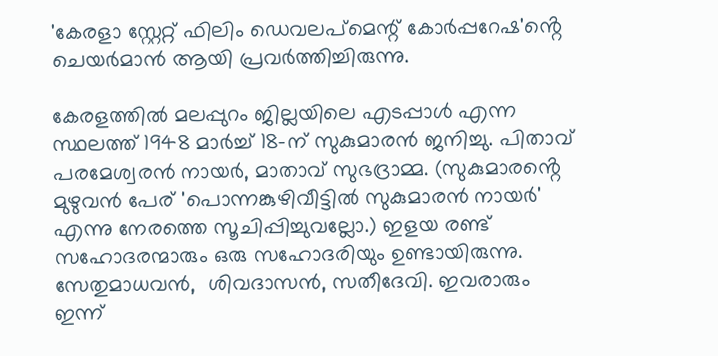'കേരളാ സ്റ്റേറ്റ് ഫിലിം ഡെവലപ്മെന്റ് കോർപ്പറേഷ'ൻ്റെ  ചെയർമാൻ ആയി പ്രവർത്തിച്ചിരുന്നു.

കേരളത്തിൽ മലപ്പുറം ജില്ലയിലെ എടപ്പാൾ എന്ന സ്ഥലത്ത് 1948 മാർച്ച് 18-ന് സുകുമാരൻ ജനിച്ചു. പിതാവ് പരമേശ്വരൻ നായർ, മാതാവ് സുഭദ്രാമ്മ. (സുകുമാരൻ്റെ മുഴുവൻ പേര് 'പൊന്നങ്കുഴിവീട്ടിൽ സുകുമാരൻ നായർ' എന്നു നേരത്തെ സൂചിപ്പിച്ചുവല്ലോ.) ഇളയ രണ്ട് സഹോദരന്മാരും ഒരു സഹോദരിയും ഉണ്ടായിരുന്നു. സേതുമാധവൻ,  ശിവദാസൻ, സതീദേവി. ഇവരാരും ഇന്ന്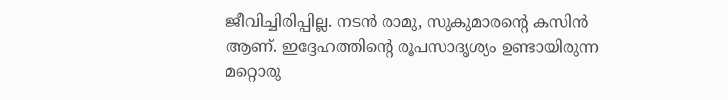ജീവിച്ചിരിപ്പില്ല. നടൻ രാമു, സുകുമാരന്റെ കസിൻ ആണ്. ഇദ്ദേഹത്തിൻ്റെ രൂപസാദൃശ്യം ഉണ്ടായിരുന്ന മറ്റൊരു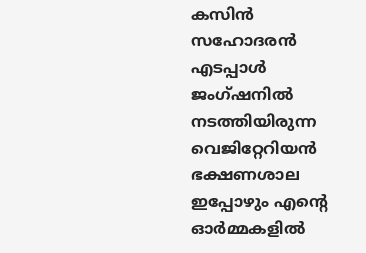കസിൻ സഹോദരൻ എടപ്പാൾ ജംഗ്ഷനിൽ നടത്തിയിരുന്ന വെജിറ്റേറിയൻ ഭക്ഷണശാല ഇപ്പോഴും എൻ്റെ ഓർമ്മകളിൽ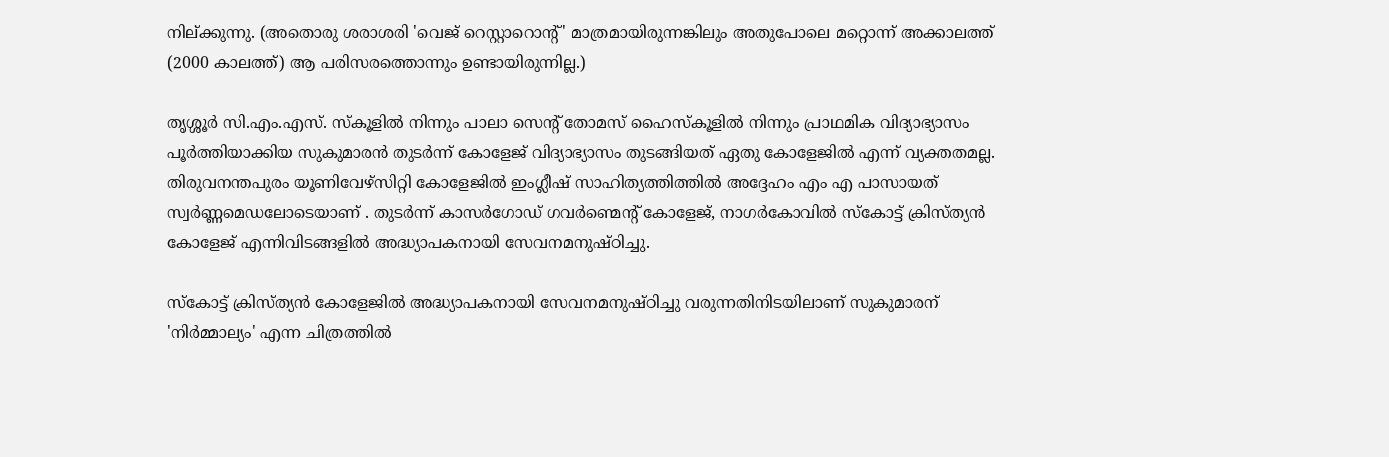നില്ക്കുന്നു. (അതൊരു ശരാശരി 'വെജ് റെസ്റ്റാറൊൻ്റ്' മാത്രമായിരുന്നങ്കിലും അതുപോലെ മറ്റൊന്ന് അക്കാലത്ത് (2000 കാലത്ത്) ആ പരിസരത്തൊന്നും ഉണ്ടായിരുന്നില്ല.)

തൃശ്ശൂർ സി.എം.എസ്. സ്കൂളിൽ നിന്നും പാലാ സെൻ്റ് തോമസ് ഹൈസ്കൂളിൽ നിന്നും പ്രാഥമിക വിദ്യാഭ്യാസം പൂർത്തിയാക്കിയ സുകുമാരൻ തുടർന്ന് കോളേജ് വിദ്യാഭ്യാസം തുടങ്ങിയത് ഏതു കോളേജിൽ എന്ന് വ്യക്തതമല്ല. തിരുവനന്തപുരം യൂണിവേഴ്സിറ്റി കോളേജിൽ ഇംഗ്ലീഷ് സാഹിത്യത്തിത്തിൽ അദ്ദേഹം എം എ പാസായത് സ്വർണ്ണമെഡലോടെയാണ് . തുടർന്ന് കാസർഗോഡ് ഗവർണ്മെൻ്റ് കോളേജ്, നാഗർകോവിൽ സ്കോട്ട് ക്രിസ്ത്യൻ കോളേജ് എന്നിവിടങ്ങളിൽ അദ്ധ്യാപകനായി സേവനമനുഷ്ഠിച്ചു.

സ്കോട്ട് ക്രിസ്ത്യൻ കോളേജിൽ അദ്ധ്യാപകനായി സേവനമനുഷ്ഠിച്ചു വരുന്നതിനിടയിലാണ് സുകുമാരന് 'നിർമ്മാല്യം' എന്ന ചിത്രത്തിൽ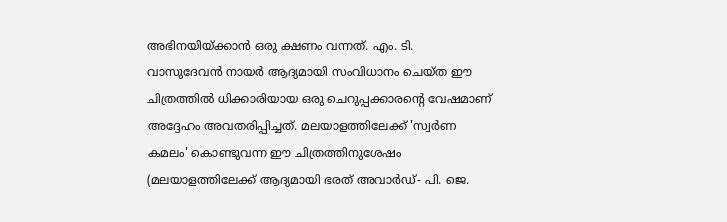അഭിനയിയ്ക്കാൻ ഒരു ക്ഷണം വന്നത്. എം. ടി. വാസുദേവൻ നായർ ആദ്യമായി സംവിധാനം ചെയ്ത ഈ ചിത്രത്തിൽ ധിക്കാരിയായ ഒരു ചെറുപ്പക്കാരൻ്റെ വേഷമാണ് അദ്ദേഹം അവതരിപ്പിച്ചത്. മലയാളത്തിലേക്ക് 'സ്വർണ കമലം' കൊണ്ടുവന്ന ഈ ചിത്രത്തിനുശേഷം (മലയാളത്തിലേക്ക് ആദ്യമായി ഭരത് അവാര്‍ഡ്- പി. ജെ.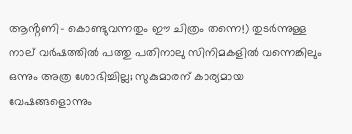ആൻ്റണി- കൊണ്ടുവന്നതും ഈ ചിത്രം തന്നെ!) തുടർന്നുള്ള നാല് വർഷത്തിൽ പത്തു പതിനാലു സിനിമകളിൽ വന്നെങ്കിലും ഒന്നും അത്ര ശോഭിച്ചില്ല; സുകുമാരന് കാര്യമായ വേഷങ്ങളൊന്നും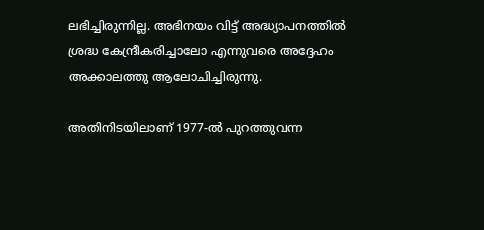ലഭിച്ചിരുന്നില്ല. അഭിനയം വിട്ട് അദ്ധ്യാപനത്തിൽ ശ്രദ്ധ കേന്ദ്രീകരിച്ചാലോ എന്നുവരെ അദ്ദേഹം അക്കാലത്തു ആലോചിച്ചിരുന്നു.

അതിനിടയിലാണ് 1977-ൽ പുറത്തുവന്ന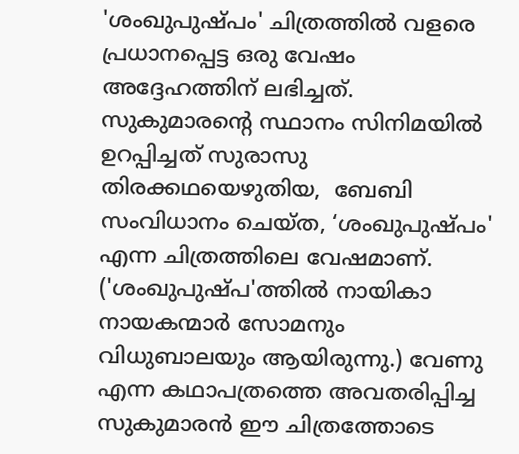'ശംഖുപുഷ്പം' ചിത്രത്തിൽ വളരെ പ്രധാനപ്പെട്ട ഒരു വേഷം അദ്ദേഹത്തിന് ലഭിച്ചത്. സുകുമാരന്റെ സ്ഥാനം സിനിമയിൽ ഉറപ്പിച്ചത് സുരാസു തിരക്കഥയെഴുതിയ,  ബേബി സംവിധാനം ചെയ്ത, ‘ശംഖുപുഷ്പം' എന്ന ചിത്രത്തിലെ വേഷമാണ്. ('ശംഖുപുഷ്പ'ത്തിൽ നായികാ നായകന്മാർ സോമനും വിധുബാലയും ആയിരുന്നു.) വേണു എന്ന കഥാപത്രത്തെ അവതരിപ്പിച്ച സുകുമാരൻ ഈ ചിത്രത്തോടെ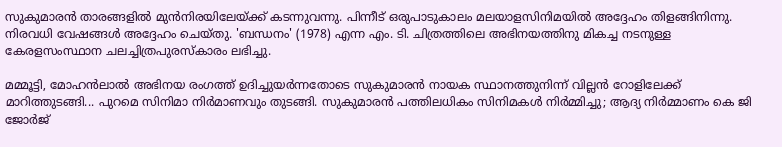സുകുമാരൻ താരങ്ങളിൽ മുൻനിരയിലേയ്ക്ക് കടന്നുവന്നു. പിന്നീട് ഒരുപാടുകാലം മലയാളസിനിമയിൽ അദ്ദേഹം തിളങ്ങിനിന്നു. നിരവധി വേഷങ്ങൾ അദ്ദേഹം ചെയ്തു. 'ബന്ധനം' (1978) എന്ന എം. ടി. ചിത്രത്തിലെ അഭിനയത്തിനു മികച്ച നടനുള്ള കേരളസംസ്ഥാന ചലച്ചിത്രപുരസ്കാരം ലഭിച്ചു.

മമ്മൂട്ടി, മോഹൻലാൽ അഭിനയ രംഗത്ത് ഉദിച്ചുയർന്നതോടെ സുകുമാരൻ നായക സ്ഥാനത്തുനിന്ന് വില്ലൻ റോളിലേക്ക് മാറിത്തുടങ്ങി... പുറമെ സിനിമാ നിർമാണവും തുടങ്ങി. സുകുമാരൻ പത്തിലധികം സിനിമകൾ നിർമ്മിച്ചു; ആദ്യ നിർമ്മാണം കെ ജി ജോർജ്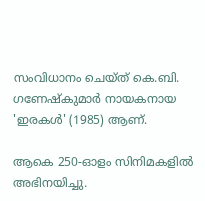സംവിധാനം ചെയ്ത് കെ.ബി. ഗണേഷ്‌കുമാർ നായകനായ 'ഇരകള്‍' (1985) ആണ്.

ആകെ 250-ഓളം സിനിമകളിൽ അഭിനയിച്ചു.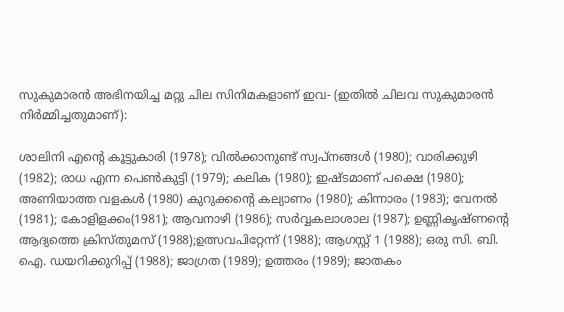സുകുമാരൻ അഭിനയിച്ച മറ്റു ചില സിനിമകളാണ് ഇവ- (ഇതിൽ ചിലവ സുകുമാരൻ നിർമ്മിച്ചതുമാണ്):

ശാലിനി എൻ്റെ കൂട്ടുകാരി (1978); വില്‍ക്കാനുണ്ട് സ്വപ്നങ്ങൾ (1980); വാരിക്കുഴി (1982); രാധ എന്ന പെൺകുട്ടി (1979); കലിക (1980); ഇഷ്ടമാണ് പക്ഷെ (1980); അണിയാത്ത വളകൾ (1980) കുറുക്കന്റെ കല്യാണം (1980); കിന്നാരം (1983); വേനല്‍ (1981); കോളിളക്കം(1981); ആവനാഴി (1986); സർവ്വകലാശാല (1987); ഉണ്ണികൃഷ്ണന്റെ ആദ്യത്തെ ക്രിസ്തുമസ്‌ (1988);ഉത്സവപിറ്റേന്ന് (1988); ആഗസ്റ്റ് 1 (1988); ഒരു സി. ബി. ഐ. ഡയറിക്കുറിപ്പ് (1988); ജാഗ്രത (1989); ഉത്തരം (1989); ജാതകം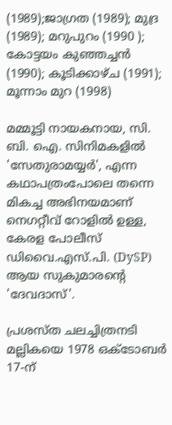(1989);ജാഗ്രത (1989); മുദ്ര (1989); മറുപുറം (1990 ); കോട്ടയം കുഞ്ഞച്ചൻ (1990); കൂടിക്കാഴ്ച (1991); മൂന്നാം മുറ (1998)

മമ്മൂട്ടി നായകനായ, സി. ബി. ഐ. സിനിമകളിൽ 'സേതുരാമയ്യർ', എന്ന കഥാപത്രംപോലെ തന്നെ മികച്ച അഭിനയമാണ് നെഗറ്റീവ് റോളിൽ ഉള്ള, കേരള പോലീസ് ഡിവൈ.എസ്.പി. (DySP) ആയ സുകുമാരന്റെ 'ദേവദാസ്'.

പ്രശസ്ത ചലച്ചിത്രനടി മല്ലികയെ 1978 ഒക്ടോബർ 17-ന്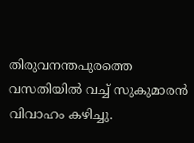തിരുവനന്തപുരത്തെ വസതിയിൽ വച്ച് സുകുമാരൻ വിവാഹം കഴിച്ചു.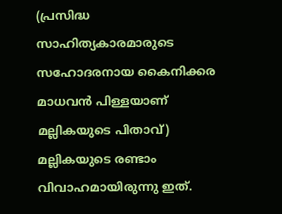(പ്രസിദ്ധ സാഹിത്യകാരമാരുടെ സഹോദരനായ കൈനിക്കര മാധവൻ പിള്ളയാണ് മല്ലികയുടെ പിതാവ്) മല്ലികയുടെ രണ്ടാം വിവാഹമായിരുന്നു ഇത്.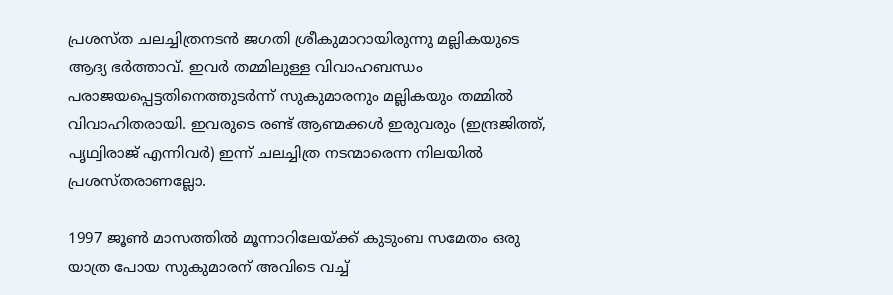പ്രശസ്ത ചലച്ചിത്രനടൻ ജഗതി ശ്രീകുമാറായിരുന്നു മല്ലികയുടെ ആദ്യ ഭർത്താവ്. ഇവർ തമ്മിലുള്ള വിവാഹബന്ധം പരാജയപ്പെട്ടതിനെത്തുടർന്ന് സുകുമാരനും മല്ലികയും തമ്മിൽ വിവാഹിതരായി. ഇവരുടെ രണ്ട് ആണ്മക്കൾ ഇരുവരും (ഇന്ദ്രജിത്ത്, പൃഥ്വിരാജ് എന്നിവർ) ഇന്ന് ചലച്ചിത്ര നടന്മാരെന്ന നിലയിൽ പ്രശസ്തരാണല്ലോ.

1997 ജൂൺ മാസത്തിൽ മൂന്നാറിലേയ്ക്ക് കുടുംബ സമേതം ഒരു യാത്ര പോയ സുകുമാരന് അവിടെ വച്ച്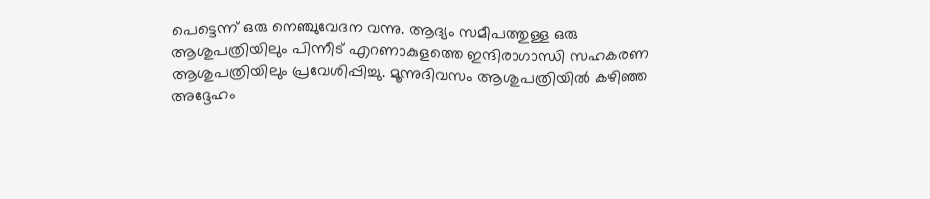പെട്ടെന്ന് ഒരു നെഞ്ചുവേദന വന്നു. ആദ്യം സമീപത്തുള്ള ഒരു ആശുപത്രിയിലും പിന്നീട് എറണാകുളത്തെ ഇന്ദിരാഗാന്ധി സഹകരണ ആശുപത്രിയിലും പ്രവേശിപ്പിച്ചു. മൂന്നുദിവസം ആശുപത്രിയിൽ കഴിഞ്ഞ അദ്ദേഹം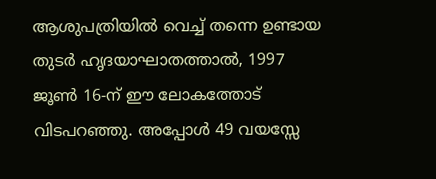ആശുപത്രിയിൽ വെച്ച് തന്നെ ഉണ്ടായ തുടർ ഹൃദയാഘാതത്താൽ, 1997 ജൂൺ 16-ന് ഈ ലോകത്തോട് വിടപറഞ്ഞു. അപ്പോൾ 49 വയസ്സേ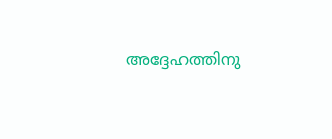അദ്ദേഹത്തിനു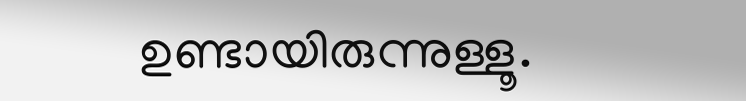ഉണ്ടായിരുന്നുള്ളൂ.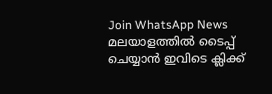Join WhatsApp News
മലയാളത്തില്‍ ടൈപ്പ് ചെയ്യാന്‍ ഇവിടെ ക്ലിക്ക്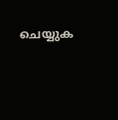ചെയ്യുക